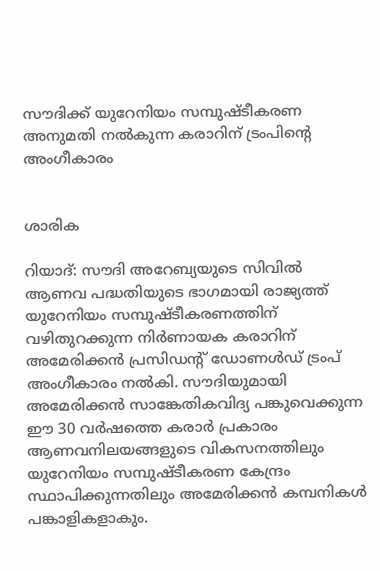സൗദിക്ക് യുറേനിയം സമ്പുഷ്ടീകരണ അനുമതി നൽകുന്ന കരാറിന് ട്രംപിന്റെ അംഗീകാരം


ശാരിക

റിയാദ്: സൗദി അറേബ്യയുടെ സിവിൽ ആണവ പദ്ധതിയുടെ ഭാഗമായി രാജ്യത്ത് യുറേനിയം സമ്പുഷ്ടീകരണത്തിന് വഴിതുറക്കുന്ന നിർണായക കരാറിന് അമേരിക്കൻ പ്രസിഡന്റ് ഡോണൾഡ് ട്രംപ് അംഗീകാരം നൽകി. സൗദിയുമായി അമേരിക്കൻ സാങ്കേതികവിദ്യ പങ്കുവെക്കുന്ന ഈ 30 വർഷത്തെ കരാർ പ്രകാരം ആണവനിലയങ്ങളുടെ വികസനത്തിലും യുറേനിയം സമ്പുഷ്ടീകരണ കേന്ദ്രം സ്ഥാപിക്കുന്നതിലും അമേരിക്കൻ കമ്പനികൾ പങ്കാളികളാകും.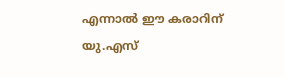എന്നാൽ ഈ കരാറിന് യു.എസ്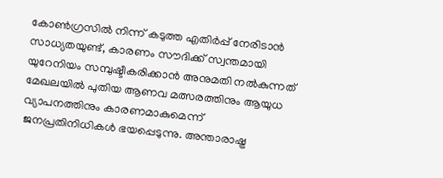കോൺഗ്രസിൽ നിന്ന് കടുത്ത എതിർപ്പ് നേരിടാൻ സാധ്യതയുണ്ട്, കാരണം സൗദിക്ക് സ്വന്തമായി യുറേനിയം സമ്പുഷ്ടീകരിക്കാൻ അനുമതി നൽകുന്നത് മേഖലയിൽ പുതിയ ആണവ മത്സരത്തിനും ആയുധ വ്യാപനത്തിനും കാരണമാകുമെന്ന് ജനപ്രതിനിധികൾ ഭയപ്പെടുന്നു. അന്താരാഷ്ട്ര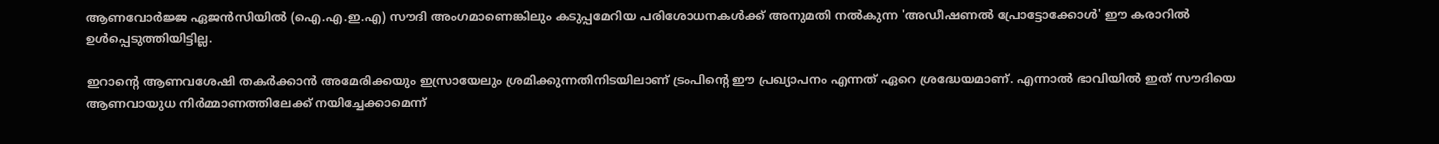ആണവോർജ്ജ ഏജൻസിയിൽ (ഐ.എ.ഇ.എ) സൗദി അംഗമാണെങ്കിലും കടുപ്പമേറിയ പരിശോധനകൾക്ക് അനുമതി നൽകുന്ന 'അഡീഷണൽ പ്രോട്ടോക്കോൾ' ഈ കരാറിൽ ഉൾപ്പെടുത്തിയിട്ടില്ല.

ഇറാന്റെ ആണവശേഷി തകർക്കാൻ അമേരിക്കയും ഇസ്രായേലും ശ്രമിക്കുന്നതിനിടയിലാണ് ട്രംപിന്റെ ഈ പ്രഖ്യാപനം എന്നത് ഏറെ ശ്രദ്ധേയമാണ്. എന്നാൽ ഭാവിയിൽ ഇത് സൗദിയെ ആണവായുധ നിർമ്മാണത്തിലേക്ക് നയിച്ചേക്കാമെന്ന്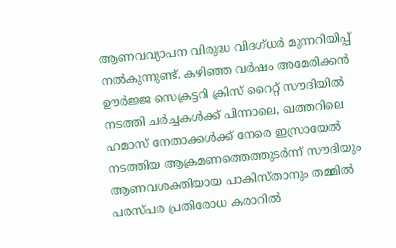ആണവവ്യാപന വിരുദ്ധ വിദഗ്ധർ മുന്നറിയിപ്പ് നൽകുന്നുണ്ട്. കഴിഞ്ഞ വർഷം അമേരിക്കൻ ഊർജ്ജ സെക്രട്ടറി ക്രിസ് റൈറ്റ് സൗദിയിൽ നടത്തി ചർച്ചകൾക്ക് പിന്നാലെ, ഖത്തറിലെ ഹമാസ് നേതാക്കൾക്ക് നേരെ ഇസ്രായേൽ നടത്തിയ ആക്രമണത്തെത്തുടർന്ന് സൗദിയും ആണവശക്തിയായ പാകിസ്താനും തമ്മിൽ പരസ്പര പ്രതിരോധ കരാറിൽ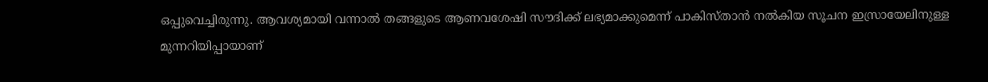ഒപ്പുവെച്ചിരുന്നു. ആവശ്യമായി വന്നാൽ തങ്ങളുടെ ആണവശേഷി സൗദിക്ക് ലഭ്യമാക്കുമെന്ന് പാകിസ്താൻ നൽകിയ സൂചന ഇസ്രായേലിനുള്ള മുന്നറിയിപ്പായാണ്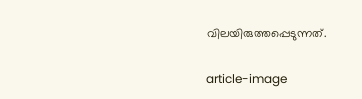വിലയിരുത്തപ്പെടുന്നത്.

article-image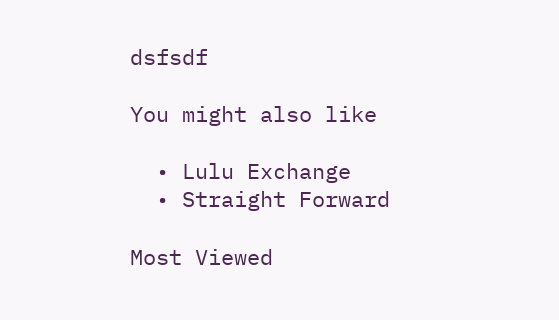dsfsdf

You might also like

  • Lulu Exchange
  • Straight Forward

Most Viewed